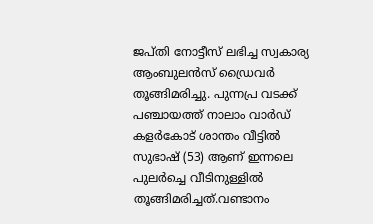ജപ്തി നോട്ടീസ് ലഭിച്ച സ്വകാര്യ ആംബുലന്‍സ് ഡ്രൈവര്‍ തൂങ്ങിമരിച്ചു. പുന്നപ്ര വടക്ക് പഞ്ചായത്ത് നാലാം വാര്‍ഡ് കളര്‍കോട് ശാന്തം വീട്ടില്‍ സുഭാഷ് (53) ആണ് ഇന്നലെ പുലര്‍ച്ചെ വീടിനുള്ളില്‍ തൂങ്ങിമരിച്ചത്.വണ്ടാനം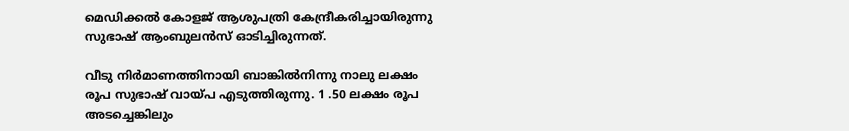മെഡിക്കല്‍ കോളജ് ആശുപത്രി കേന്ദ്രീകരിച്ചായിരുന്നു സുഭാഷ് ആംബുലന്‍സ് ഓടിച്ചിരുന്നത്.

വീടു നിര്‍മാണത്തിനായി ബാങ്കില്‍നിന്നു നാലു ലക്ഷം രൂപ സുഭാഷ് വായ്പ എടുത്തിരുന്നു. 1 .50 ലക്ഷം രൂപ അടച്ചെങ്കിലും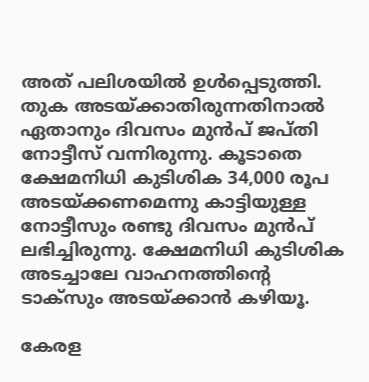അത് പലിശയില്‍ ഉള്‍പ്പെടുത്തി. തുക അടയ്ക്കാതിരുന്നതിനാല്‍ ഏതാനും ദിവസം മുന്‍പ് ജപ്തി നോട്ടീസ് വന്നിരുന്നു. കൂടാതെ ക്ഷേമനിധി കുടിശിക 34,000 രൂപ അടയ്ക്കണമെന്നു കാട്ടിയുള്ള നോട്ടീസും രണ്ടു ദിവസം മുന്‍പ് ലഭിച്ചിരുന്നു. ക്ഷേമനിധി കുടിശിക അടച്ചാലേ വാഹനത്തിന്‍റെ ടാക്‌സും അടയ്ക്കാന്‍ കഴിയൂ.

കേരള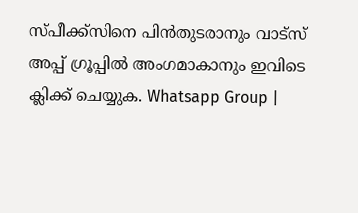സ്പീക്ക്സിനെ പിൻതുടരാനും വാട്സ് അപ്പ് ഗ്രൂപ്പിൽ അംഗമാകാനും ഇവിടെ ക്ലിക്ക് ചെയ്യുക. Whatsapp Group |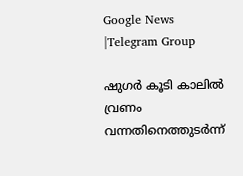Google News |Telegram Group

ഷുഗര്‍ കൂടി കാലില്‍ വ്രണം വന്നതിനെത്തുടര്‍ന്ന്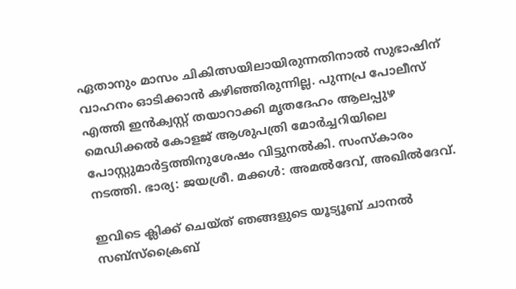ഏതാനും മാസം ചികിത്സയിലായിരുന്നതിനാല്‍ സുഭാഷിന് വാഹനം ഓടിക്കാന്‍ കഴിഞ്ഞിരുന്നില്ല. പുന്നപ്ര പോലീസ് എത്തി ഇന്‍ക്വസ്റ്റ് തയാറാക്കി മൃതദേഹം ആലപ്പുഴ മെഡിക്കല്‍ കോളജ് ആശുപത്രി മോര്‍ച്ചറിയിലെ പോസ്റ്റുമാര്‍ട്ടത്തിനുശേഷം വിട്ടുനല്‍കി. സംസ്‌കാരം നടത്തി. ഭാര്യ: ജയശ്രീ. മക്കള്‍: അമല്‍ദേവ്, അഖില്‍ദേവ്.

ഇവിടെ ക്ലിക്ക് ചെയ്ത് ഞങ്ങളുടെ യൂട്യൂബ് ചാനൽ സബ്സ്ക്രൈബ്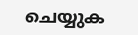ചെയ്യുക